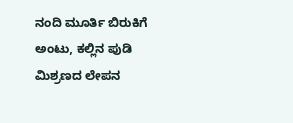ನಂದಿ ಮೂರ್ತಿ ಬಿರುಕಿಗೆ ಅಂಟು, ಕಲ್ಲಿನ ಪುಡಿ ಮಿಶ್ರಣದ ಲೇಪನ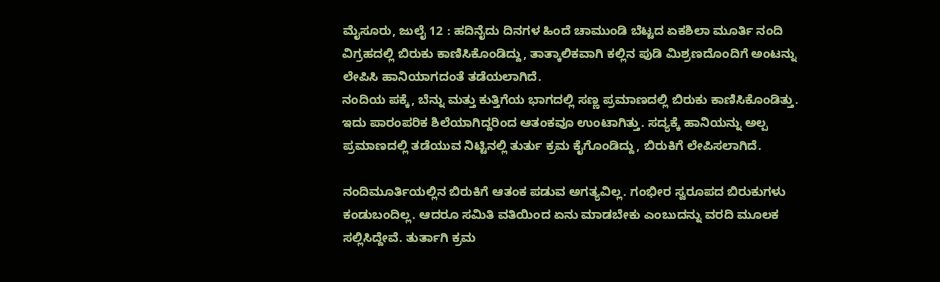ಮೈಸೂರು, ಜುಲೈ 12 : ಹದಿನೈದು ದಿನಗಳ ಹಿಂದೆ ಚಾಮುಂಡಿ ಬೆಟ್ಟದ ಏಕಶಿಲಾ ಮೂರ್ತಿ ನಂದಿ ವಿಗ್ರಹದಲ್ಲಿ ಬಿರುಕು ಕಾಣಿಸಿಕೊಂಡಿದ್ದು, ತಾತ್ಕಾಲಿಕವಾಗಿ ಕಲ್ಲಿನ ಪುಡಿ ಮಿಶ್ರಣದೊಂದಿಗೆ ಅಂಟನ್ನು ಲೇಪಿಸಿ ಹಾನಿಯಾಗದಂತೆ ತಡೆಯಲಾಗಿದೆ.
ನಂದಿಯ ಪಕ್ಕೆ, ಬೆನ್ನು ಮತ್ತು ಕುತ್ತಿಗೆಯ ಭಾಗದಲ್ಲಿ ಸಣ್ಣ ಪ್ರಮಾಣದಲ್ಲಿ ಬಿರುಕು ಕಾಣಿಸಿಕೊಂಡಿತ್ತು. ಇದು ಪಾರಂಪರಿಕ ಶಿಲೆಯಾಗಿದ್ದರಿಂದ ಆತಂಕವೂ ಉಂಟಾಗಿತ್ತು. ಸದ್ಯಕ್ಕೆ ಹಾನಿಯನ್ನು ಅಲ್ಪ ಪ್ರಮಾಣದಲ್ಲಿ ತಡೆಯುವ ನಿಟ್ಟಿನಲ್ಲಿ ತುರ್ತು ಕ್ರಮ ಕೈಗೊಂಡಿದ್ದು, ಬಿರುಕಿಗೆ ಲೇಪಿಸಲಾಗಿದೆ.

ನಂದಿಮೂರ್ತಿಯಲ್ಲಿನ ಬಿರುಕಿಗೆ ಆತಂಕ ಪಡುವ ಅಗತ್ಯವಿಲ್ಲ. ಗಂಭೀರ ಸ್ವರೂಪದ ಬಿರುಕುಗಳು ಕಂಡುಬಂದಿಲ್ಲ. ಆದರೂ ಸಮಿತಿ ವತಿಯಿಂದ ಏನು ಮಾಡಬೇಕು ಎಂಬುದನ್ನು ವರದಿ ಮೂಲಕ ಸಲ್ಲಿಸಿದ್ದೇವೆ. ತುರ್ತಾಗಿ ಕ್ರಮ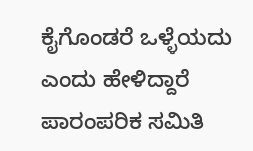ಕೈಗೊಂಡರೆ ಒಳ್ಳೆಯದು ಎಂದು ಹೇಳಿದ್ದಾರೆ ಪಾರಂಪರಿಕ ಸಮಿತಿ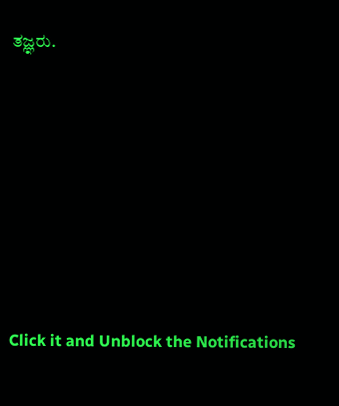ತಜ್ಞರು.












Click it and Unblock the Notifications